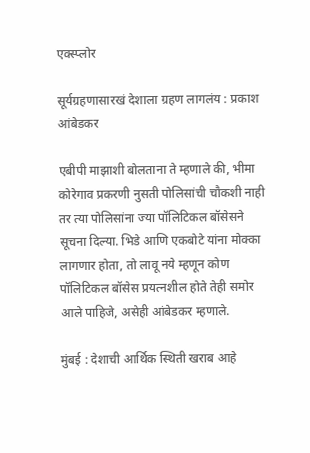एक्स्प्लोर

सूर्यग्रहणासारखं देशाला ग्रहण लागलंय : प्रकाश आंबेडकर

एबीपी माझाशी बोलताना ते म्हणाले की, भीमा कोरेगाव प्रकरणी नुसती पोलिसांची चौकशी नाही तर त्या पोलिसांना ज्या पॉलिटिकल बॉसेसने सूचना दिल्या. भिडे आणि एकबोटे यांना मोक्का लागणार होता, तो लावू नये म्हणून कोण पॉलिटिकल बॉसेस प्रयत्नशील होते तेही समोर आले पाहिजे, असेही आंबेडकर म्हणाले.

मुंबई : देशाची आर्थिक स्थिती खराब आहे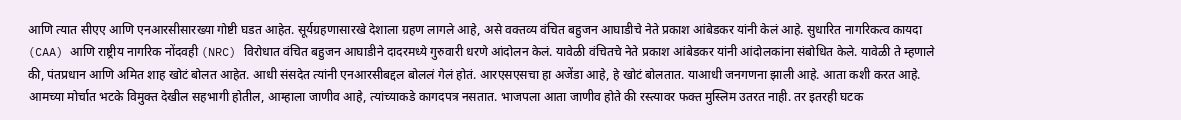आणि त्यात सीएए आणि एनआरसीसारख्या गोष्टी घडत आहेत. सूर्यग्रहणासारखे देशाला ग्रहण लागले आहे, असे वक्तव्य वंचित बहुजन आघाडीचे नेते प्रकाश आंबेडकर यांनी केलं आहे. सुधारित नागरिकत्व कायदा (CAA) आणि राष्ट्रीय नागरिक नोंदवही (NRC) विरोधात वंचित बहुजन आघाडीने दादरमध्ये गुरुवारी धरणे आंदोलन केलं. यावेळी वंचितचे नेते प्रकाश आंबेडकर यांनी आंदोलकांना संबोधित केले. यावेळी ते म्हणाले की, पंतप्रधान आणि अमित शाह खोटं बोलत आहेत. आधी संसदेत त्यांनी एनआरसीबद्दल बोललं गेलं होतं. आरएसएसचा हा अजेंडा आहे, हे खोटं बोलतात. याआधी जनगणना झाली आहे. आता कशी करत आहे. आमच्या मोर्चात भटके विमुक्त देखील सहभागी होतील, आम्हाला जाणीव आहे, त्यांच्याकडे कागदपत्र नसतात. भाजपला आता जाणीव होते की रस्त्यावर फक्त मुस्लिम उतरत नाही. तर इतरही घटक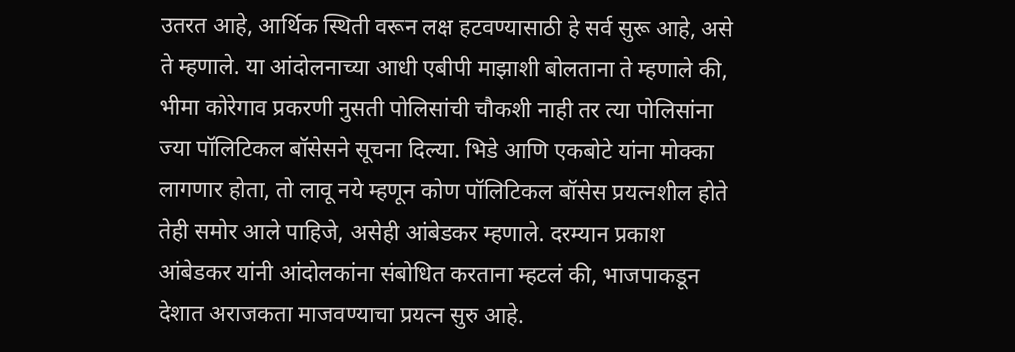उतरत आहे, आर्थिक स्थिती वरून लक्ष हटवण्यासाठी हे सर्व सुरू आहे, असे ते म्हणाले. या आंदोलनाच्या आधी एबीपी माझाशी बोलताना ते म्हणाले की, भीमा कोरेगाव प्रकरणी नुसती पोलिसांची चौकशी नाही तर त्या पोलिसांना ज्या पॉलिटिकल बॉसेसने सूचना दिल्या. भिडे आणि एकबोटे यांना मोक्का लागणार होता, तो लावू नये म्हणून कोण पॉलिटिकल बॉसेस प्रयत्नशील होते तेही समोर आले पाहिजे, असेही आंबेडकर म्हणाले. दरम्यान प्रकाश आंबेडकर यांनी आंदोलकांना संबोधित करताना म्हटलं की, भाजपाकडून देशात अराजकता माजवण्याचा प्रयत्न सुरु आहे.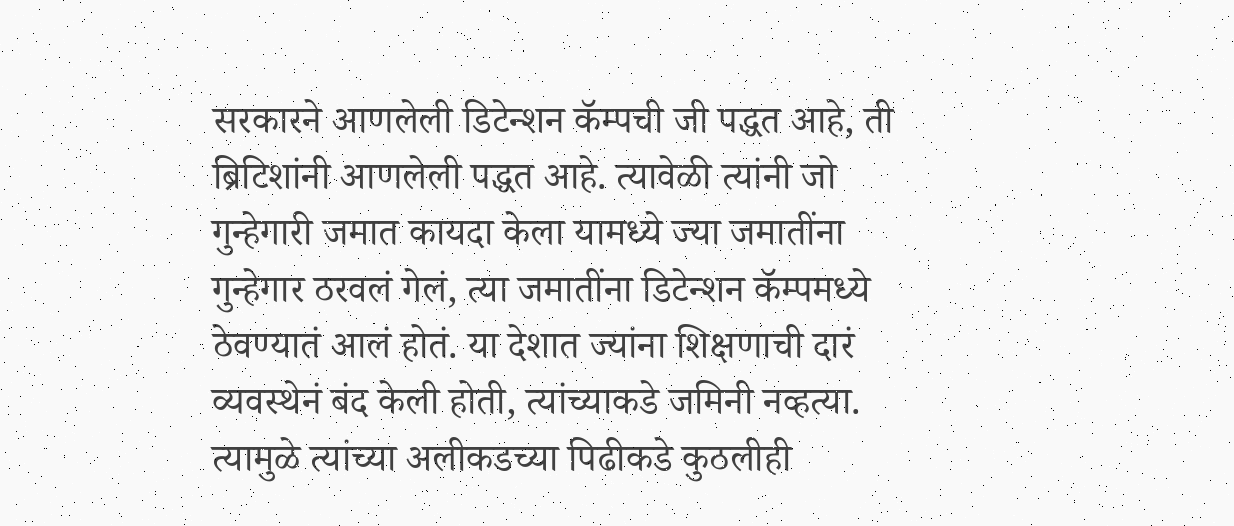सरकारने आणलेली डिटेन्शन कॅम्पची जी पद्धत आहे, ती ब्रिटिशांनी आणलेली पद्धत आहे. त्यावेळी त्यांनी जो गुन्हेगारी जमात कायदा केला यामध्ये ज्या जमातींना गुन्हेगार ठरवलं गेलं, त्या जमातींना डिटेन्शन कॅम्पमध्ये ठेवण्यातं आलं होतं. या देशात ज्यांना शिक्षणाची दारं व्यवस्थेनं बंद केली होती, त्यांच्याकडे जमिनी नव्हत्या. त्यामुळे त्यांच्या अलीकडच्या पिढीकडे कुठलीही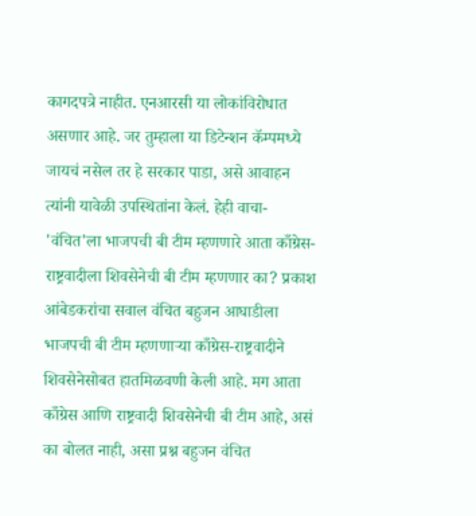कागदपत्रे नाहीत. एनआरसी या लोकांविरोधात असणार आहे. जर तुम्हाला या डिटेन्शन कॅम्पमध्ये जायचं नसेल तर हे सरकार पाडा, असे आवाहन त्यांनी यावेळी उपस्थितांना केलं. हेही वाचा-  'वंचित'ला भाजपची बी टीम म्हणणारे आता काँग्रेस-राष्ट्रवादीला शिवसेनेची बी टीम म्हणणार का? प्रकाश आंबेडकरांचा सवाल वंचित बहुजन आघाडीला भाजपची बी टीम म्हणणाऱ्या काँग्रेस-राष्ट्रवादीने शिवसेनेसोबत हातमिळवणी केली आहे. मग आता काँग्रेस आणि राष्ट्रवादी शिवसेनेची बी टीम आहे, असं का बोलत नाही, असा प्रश्न बहुजन वंचित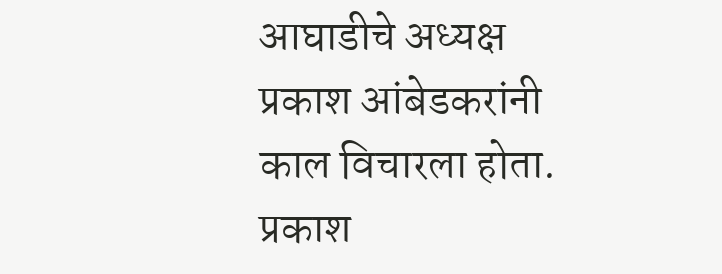आघाडीचे अध्यक्ष प्रकाश आंबेडकरांनी काल विचारला होता. प्रकाश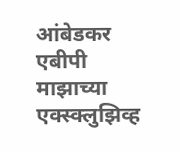आंबेडकर एबीपी माझाच्या एक्स्क्लुझिव्ह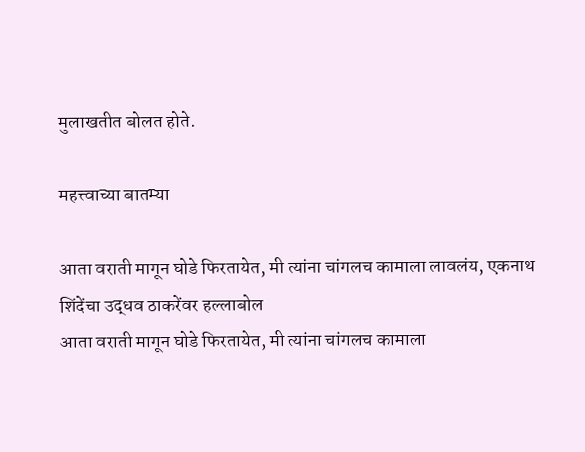मुलाखतीत बोलत होते.

महत्त्वाच्या बातम्या

आता वराती मागून घोडे फिरतायेत, मी त्यांना चांगलच कामाला लावलंय, एकनाथ शिंदेंचा उद्धव ठाकरेंवर हल्लाबोल
आता वराती मागून घोडे फिरतायेत, मी त्यांना चांगलच कामाला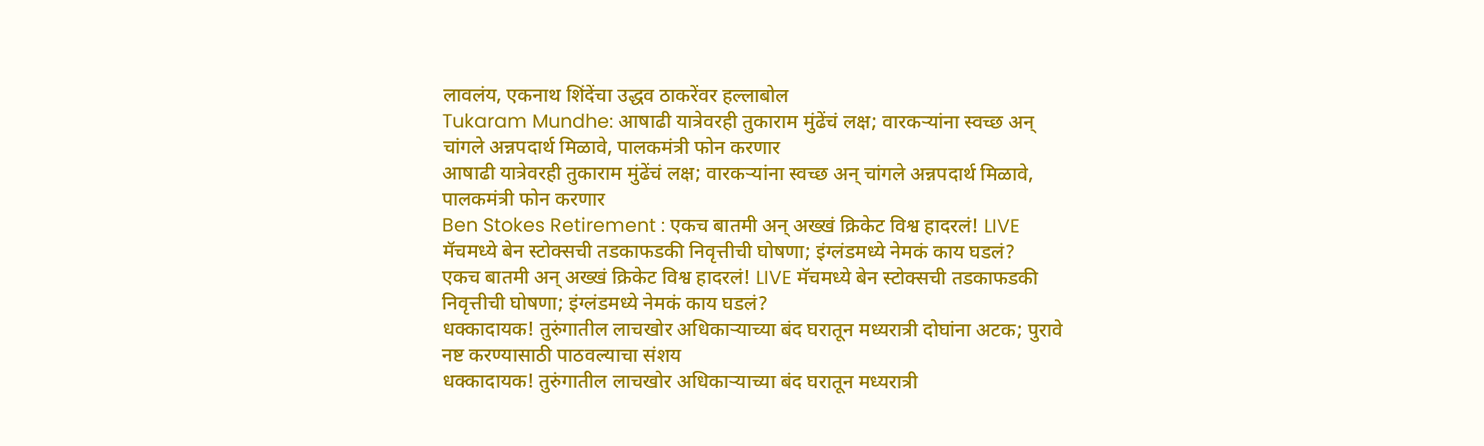लावलंय, एकनाथ शिंदेंचा उद्धव ठाकरेंवर हल्लाबोल
Tukaram Mundhe: आषाढी यात्रेवरही तुकाराम मुंढेंचं लक्ष; वारकऱ्यांना स्वच्छ अन् चांगले अन्नपदार्थ मिळावे, पालकमंत्री फोन करणार
आषाढी यात्रेवरही तुकाराम मुंढेंचं लक्ष; वारकऱ्यांना स्वच्छ अन् चांगले अन्नपदार्थ मिळावे, पालकमंत्री फोन करणार
Ben Stokes Retirement : एकच बातमी अन् अख्खं क्रिकेट विश्व हादरलं! LIVE मॅचमध्ये बेन स्टोक्सची तडकाफडकी निवृत्तीची घोषणा; इंग्लंडमध्ये नेमकं काय घडलं?
एकच बातमी अन् अख्खं क्रिकेट विश्व हादरलं! LIVE मॅचमध्ये बेन स्टोक्सची तडकाफडकी निवृत्तीची घोषणा; इंग्लंडमध्ये नेमकं काय घडलं?
धक्कादायक! तुरुंगातील लाचखोर अधिकाऱ्याच्या बंद घरातून मध्यरात्री दोघांना अटक; पुरावे नष्ट करण्यासाठी पाठवल्याचा संशय
धक्कादायक! तुरुंगातील लाचखोर अधिकाऱ्याच्या बंद घरातून मध्यरात्री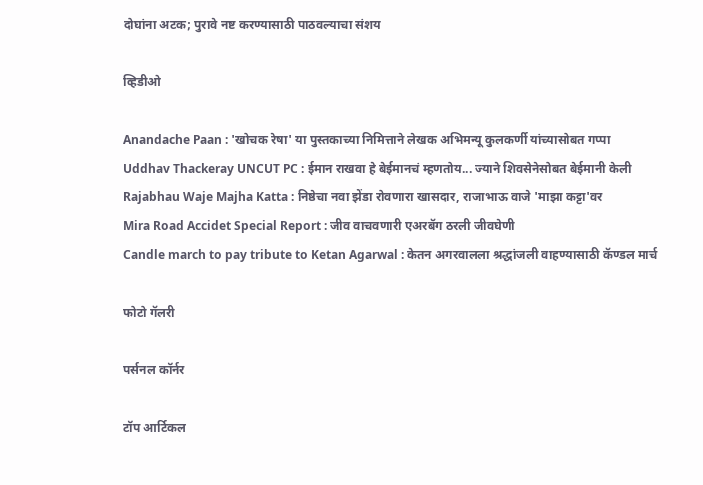दोघांना अटक; पुरावे नष्ट करण्यासाठी पाठवल्याचा संशय

व्हिडीओ

Anandache Paan : 'खोचक रेषा' या पुस्तकाच्या निमित्ताने लेखक अभिमन्यू कुलकर्णी यांच्यासोबत गप्पा
Uddhav Thackeray UNCUT PC : ईमान राखवा हे बेईमानचं म्हणतोय... ज्याने शिवसेनेसोबत बेईमानी केली
Rajabhau Waje Majha Katta : निष्ठेचा नवा झेंडा रोवणारा खासदार, राजाभाऊ वाजे 'माझा कट्टा'वर
Mira Road Accidet Special Report : जीव वाचवणारी एअरबॅग ठरली जीवघेणी
Candle march to pay tribute to Ketan Agarwal : केतन अगरवालला श्रद्धांजली वाहण्यासाठी कॅण्डल मार्च

फोटो गॅलरी

पर्सनल कॉर्नर

टॉप आर्टिकल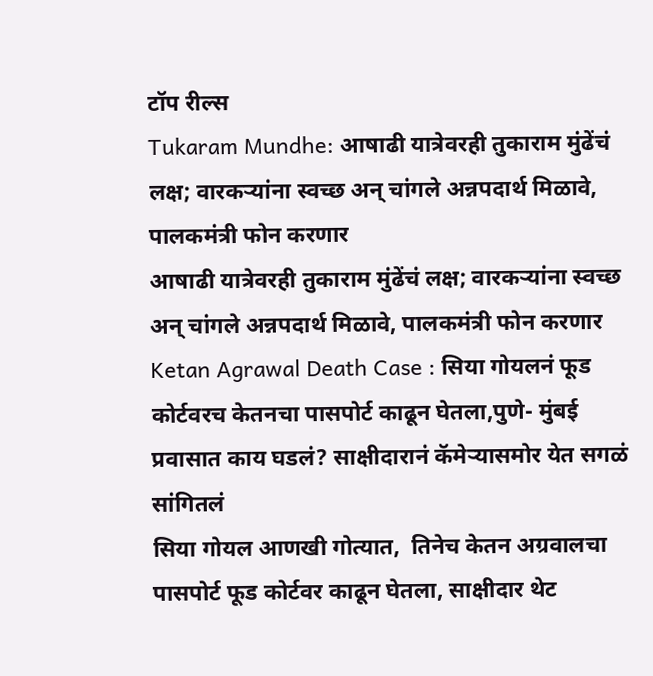टॉप रील्स
Tukaram Mundhe: आषाढी यात्रेवरही तुकाराम मुंढेंचं लक्ष; वारकऱ्यांना स्वच्छ अन् चांगले अन्नपदार्थ मिळावे, पालकमंत्री फोन करणार
आषाढी यात्रेवरही तुकाराम मुंढेंचं लक्ष; वारकऱ्यांना स्वच्छ अन् चांगले अन्नपदार्थ मिळावे, पालकमंत्री फोन करणार
Ketan Agrawal Death Case : सिया गोयलनं फूड कोर्टवरच केतनचा पासपोर्ट काढून घेतला,पुणे- मुंबई प्रवासात काय घडलं? साक्षीदारानं कॅमेऱ्यासमोर येत सगळं सांगितलं
सिया गोयल आणखी गोत्यात,  तिनेच केतन अग्रवालचा पासपोर्ट फूड कोर्टवर काढून घेतला, साक्षीदार थेट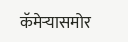कॅमेऱ्यासमोर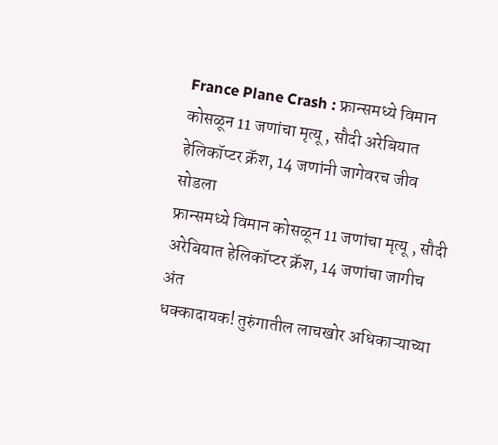France Plane Crash : फ्रान्समध्ये विमान कोसळून 11 जणांचा मृत्यू , सौदी अरेबियात हेलिकॉप्टर क्रॅश, 14 जणांनी जागेवरच जीव सोडला
फ्रान्समध्ये विमान कोसळून 11 जणांचा मृत्यू , सौदी अरेबियात हेलिकॉप्टर क्रॅश, 14 जणांचा जागीच अंत
धक्कादायक! तुरुंगातील लाचखोर अधिकाऱ्याच्या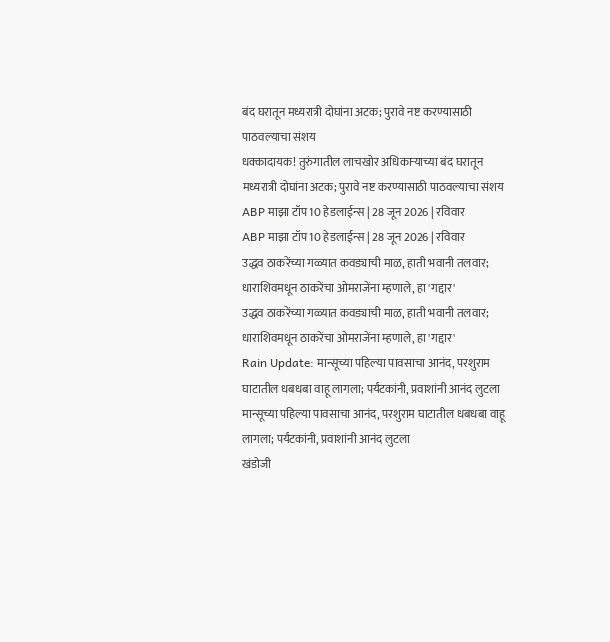बंद घरातून मध्यरात्री दोघांना अटक; पुरावे नष्ट करण्यासाठी पाठवल्याचा संशय
धक्कादायक! तुरुंगातील लाचखोर अधिकाऱ्याच्या बंद घरातून मध्यरात्री दोघांना अटक; पुरावे नष्ट करण्यासाठी पाठवल्याचा संशय
ABP माझा टॉप 10 हेडलाईन्स | 28 जून 2026 | रविवार
ABP माझा टॉप 10 हेडलाईन्स | 28 जून 2026 | रविवार
उद्धव ठाकरेंच्या गळ्यात कवड्याची माळ, हाती भवानी तलवार; धाराशिवमधून ठाकरेंचा ओमराजेंना म्हणाले, हा 'गद्दार'
उद्धव ठाकरेंच्या गळ्यात कवड्याची माळ, हाती भवानी तलवार; धाराशिवमधून ठाकरेंचा ओमराजेंना म्हणाले, हा 'गद्दार'
Rain Update: मान्सूच्या पहिल्या पावसाचा आनंद, परशुराम घाटातील धबधबा वाहू लागला; पर्यंटकांनी, प्रवाशांनी आनंद लुटला
मान्सूच्या पहिल्या पावसाचा आनंद, परशुराम घाटातील धबधबा वाहू लागला; पर्यंटकांनी, प्रवाशांनी आनंद लुटला
खंडोजी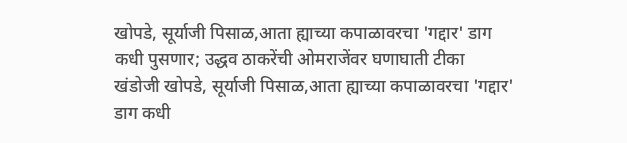खोपडे, सूर्याजी पिसाळ,आता ह्याच्या कपाळावरचा 'गद्दार' डाग कधी पुसणार; उद्धव ठाकरेंची ओमराजेंवर घणाघाती टीका
खंडोजी खोपडे, सूर्याजी पिसाळ,आता ह्याच्या कपाळावरचा 'गद्दार' डाग कधी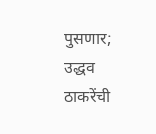पुसणार; उद्धव ठाकरेंची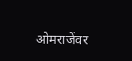ओमराजेंवर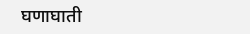घणाघाती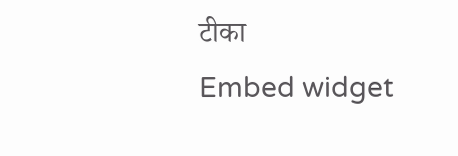टीका
Embed widget